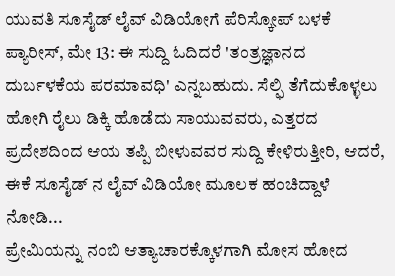ಯುವತಿ ಸೂಸೈಡ್ ಲೈವ್ ವಿಡಿಯೋಗೆ ಪೆರಿಸ್ಕೋಪ್ ಬಳಕೆ
ಪ್ಯಾರೀಸ್, ಮೇ 13: ಈ ಸುದ್ದಿ ಓದಿದರೆ 'ತಂತ್ರಜ್ಞಾನದ ದುರ್ಬಳಕೆಯ ಪರಮಾವಧಿ' ಎನ್ನಬಹುದು. ಸೆಲ್ಫಿ ತೆಗೆದುಕೊಳ್ಳಲು ಹೋಗಿ ರೈಲು ಡಿಕ್ಕಿ ಹೊಡೆದು ಸಾಯುವವರು, ಎತ್ತರದ ಪ್ರದೇಶದಿಂದ ಆಯ ತಪ್ಪಿ ಬೀಳುವವರ ಸುದ್ದಿ ಕೇಳಿರುತ್ತೀರಿ, ಆದರೆ, ಈಕೆ ಸೂಸೈಡ್ ನ ಲೈವ್ ವಿಡಿಯೋ ಮೂಲಕ ಹಂಚಿದ್ದಾಳೆ ನೋಡಿ...
ಪ್ರೇಮಿಯನ್ನು ನಂಬಿ ಆತ್ಯಾಚಾರಕ್ಕೊಳಗಾಗಿ ಮೋಸ ಹೋದ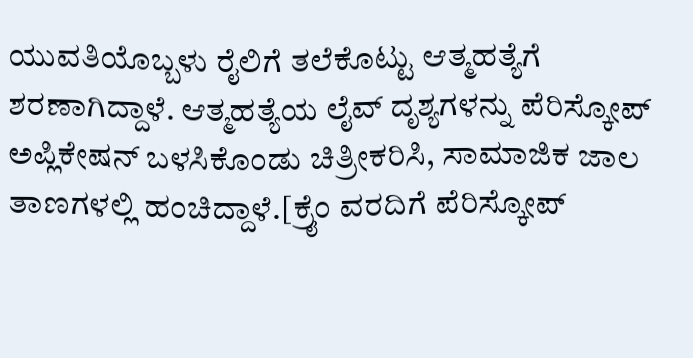ಯುವತಿಯೊಬ್ಬಳು ರೈಲಿಗೆ ತಲೆಕೊಟ್ಟು ಆತ್ಮಹತ್ಯೆಗೆ ಶರಣಾಗಿದ್ದಾಳೆ. ಆತ್ಮಹತ್ಯೆಯ ಲೈವ್ ದೃಶ್ಯಗಳನ್ನು ಪೆರಿಸ್ಕೋಪ್ ಅಪ್ಲಿಕೇಷನ್ ಬಳಸಿಕೊಂಡು ಚಿತ್ರೀಕರಿಸಿ, ಸಾಮಾಜಿಕ ಜಾಲ ತಾಣಗಳಲ್ಲಿ ಹಂಚಿದ್ದಾಳೆ.[ಕ್ರೈಂ ವರದಿಗೆ ಪೆರಿಸ್ಕೋಪ್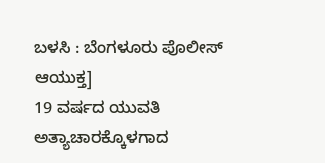ಬಳಸಿ : ಬೆಂಗಳೂರು ಪೊಲೀಸ್ ಆಯುಕ್ತ]
19 ವರ್ಷದ ಯುವತಿ ಅತ್ಯಾಚಾರಕ್ಕೊಳಗಾದ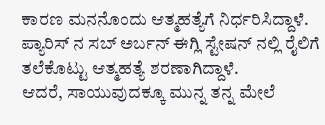ಕಾರಣ ಮನನೊಂದು ಆತ್ಮಹತ್ಯೆಗೆ ನಿರ್ಧರಿಸಿದ್ದಾಳೆ. ಪ್ಯಾರಿಸ್ ನ ಸಬ್ ಅರ್ಬನ್ ಈಗ್ಲಿ ಸ್ಟೇಷನ್ ನಲ್ಲಿ ರೈಲಿಗೆ ತಲೆಕೊಟ್ಟು ಆತ್ಮಹತ್ಯೆ ಶರಣಾಗಿದ್ದಾಳೆ.
ಆದರೆ, ಸಾಯುವುದಕ್ಕೂ ಮುನ್ನ ತನ್ನ ಮೇಲೆ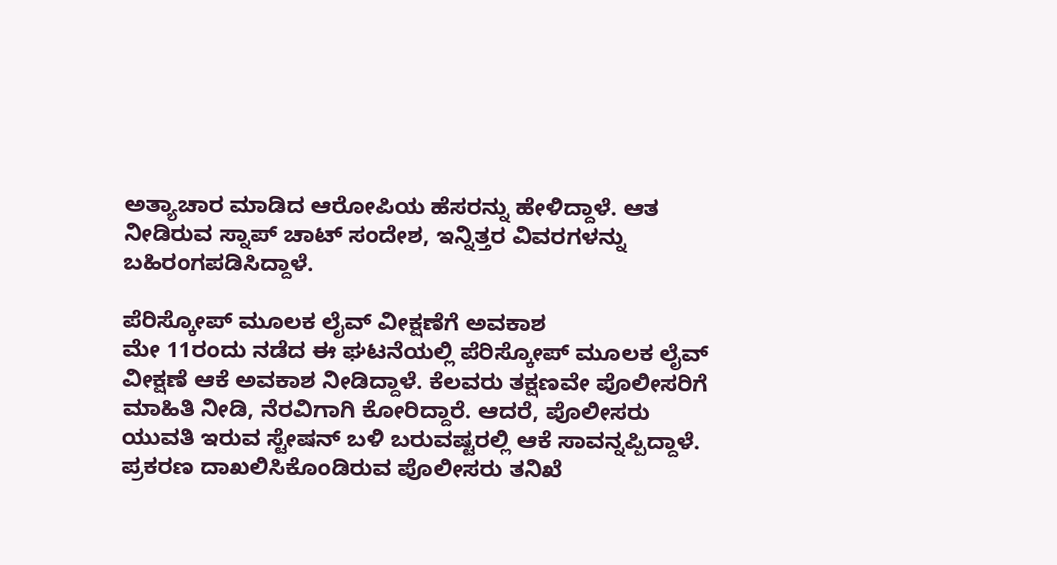ಅತ್ಯಾಚಾರ ಮಾಡಿದ ಆರೋಪಿಯ ಹೆಸರನ್ನು ಹೇಳಿದ್ದಾಳೆ. ಆತ ನೀಡಿರುವ ಸ್ನಾಪ್ ಚಾಟ್ ಸಂದೇಶ, ಇನ್ನಿತ್ತರ ವಿವರಗಳನ್ನು ಬಹಿರಂಗಪಡಿಸಿದ್ದಾಳೆ.

ಪೆರಿಸ್ಕೋಪ್ ಮೂಲಕ ಲೈವ್ ವೀಕ್ಷಣೆಗೆ ಅವಕಾಶ
ಮೇ 11ರಂದು ನಡೆದ ಈ ಘಟನೆಯಲ್ಲಿ ಪೆರಿಸ್ಕೋಪ್ ಮೂಲಕ ಲೈವ್ ವೀಕ್ಷಣೆ ಆಕೆ ಅವಕಾಶ ನೀಡಿದ್ದಾಳೆ. ಕೆಲವರು ತಕ್ಷಣವೇ ಪೊಲೀಸರಿಗೆ ಮಾಹಿತಿ ನೀಡಿ, ನೆರವಿಗಾಗಿ ಕೋರಿದ್ದಾರೆ. ಆದರೆ, ಪೊಲೀಸರು ಯುವತಿ ಇರುವ ಸ್ಟೇಷನ್ ಬಳಿ ಬರುವಷ್ಟರಲ್ಲಿ ಆಕೆ ಸಾವನ್ನಪ್ಪಿದ್ದಾಳೆ. ಪ್ರಕರಣ ದಾಖಲಿಸಿಕೊಂಡಿರುವ ಪೊಲೀಸರು ತನಿಖೆ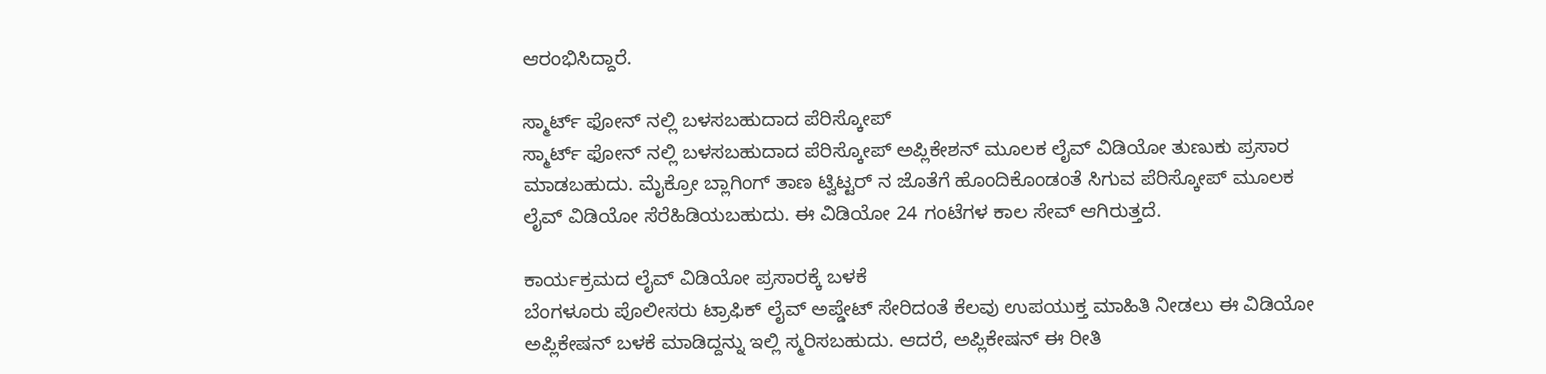ಆರಂಭಿಸಿದ್ದಾರೆ.

ಸ್ಮಾರ್ಟ್ ಫೋನ್ ನಲ್ಲಿ ಬಳಸಬಹುದಾದ ಪೆರಿಸ್ಕೋಪ್
ಸ್ಮಾರ್ಟ್ ಫೋನ್ ನಲ್ಲಿ ಬಳಸಬಹುದಾದ ಪೆರಿಸ್ಕೋಪ್ ಅಪ್ಲಿಕೇಶನ್ ಮೂಲಕ ಲೈವ್ ವಿಡಿಯೋ ತುಣುಕು ಪ್ರಸಾರ ಮಾಡಬಹುದು. ಮೈಕ್ರೋ ಬ್ಲಾಗಿಂಗ್ ತಾಣ ಟ್ವಿಟ್ಟರ್ ನ ಜೊತೆಗೆ ಹೊಂದಿಕೊಂಡಂತೆ ಸಿಗುವ ಪೆರಿಸ್ಕೋಪ್ ಮೂಲಕ ಲೈವ್ ವಿಡಿಯೋ ಸೆರೆಹಿಡಿಯಬಹುದು. ಈ ವಿಡಿಯೋ 24 ಗಂಟೆಗಳ ಕಾಲ ಸೇವ್ ಆಗಿರುತ್ತದೆ.

ಕಾರ್ಯಕ್ರಮದ ಲೈವ್ ವಿಡಿಯೋ ಪ್ರಸಾರಕ್ಕೆ ಬಳಕೆ
ಬೆಂಗಳೂರು ಪೊಲೀಸರು ಟ್ರಾಫಿಕ್ ಲೈವ್ ಅಪ್ಡೇಟ್ ಸೇರಿದಂತೆ ಕೆಲವು ಉಪಯುಕ್ತ ಮಾಹಿತಿ ನೀಡಲು ಈ ವಿಡಿಯೋ ಅಪ್ಲಿಕೇಷನ್ ಬಳಕೆ ಮಾಡಿದ್ದನ್ನು ಇಲ್ಲಿ ಸ್ಮರಿಸಬಹುದು. ಆದರೆ, ಅಪ್ಲಿಕೇಷನ್ ಈ ರೀತಿ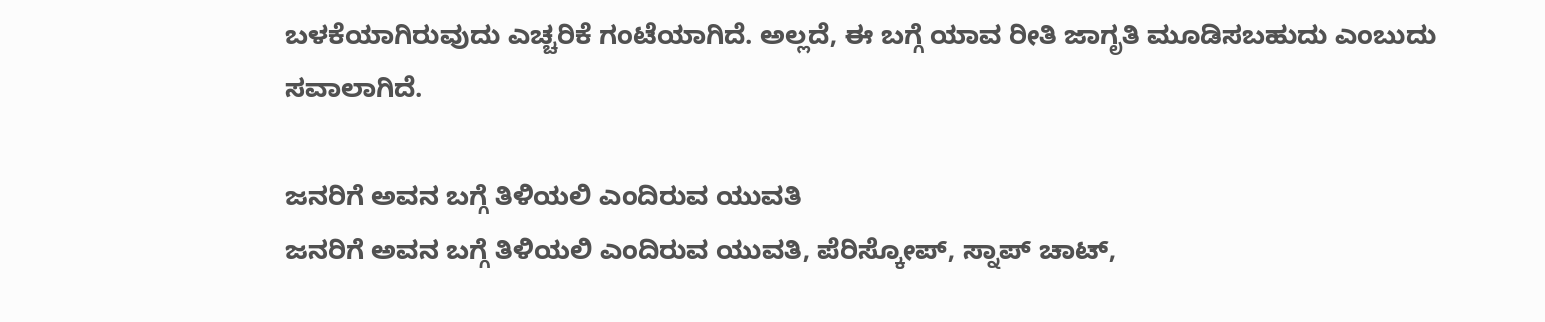ಬಳಕೆಯಾಗಿರುವುದು ಎಚ್ಚರಿಕೆ ಗಂಟೆಯಾಗಿದೆ. ಅಲ್ಲದೆ, ಈ ಬಗ್ಗೆ ಯಾವ ರೀತಿ ಜಾಗೃತಿ ಮೂಡಿಸಬಹುದು ಎಂಬುದು ಸವಾಲಾಗಿದೆ.

ಜನರಿಗೆ ಅವನ ಬಗ್ಗೆ ತಿಳಿಯಲಿ ಎಂದಿರುವ ಯುವತಿ
ಜನರಿಗೆ ಅವನ ಬಗ್ಗೆ ತಿಳಿಯಲಿ ಎಂದಿರುವ ಯುವತಿ, ಪೆರಿಸ್ಕೋಪ್, ಸ್ನಾಪ್ ಚಾಟ್,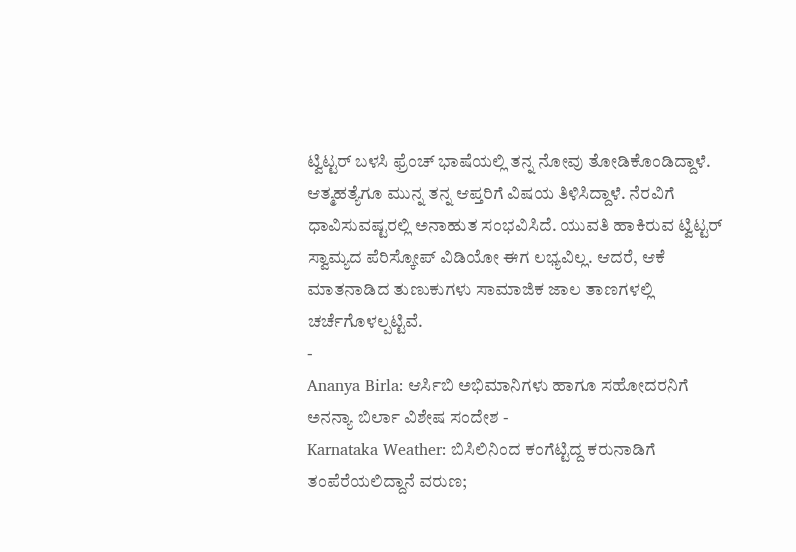ಟ್ವಿಟ್ಟರ್ ಬಳಸಿ ಫ್ರೆಂಚ್ ಭಾಷೆಯಲ್ಲಿ ತನ್ನ ನೋವು ತೋಡಿಕೊಂಡಿದ್ದಾಳೆ. ಆತ್ಮಹತ್ಯೆಗೂ ಮುನ್ನ ತನ್ನ ಆಪ್ತರಿಗೆ ವಿಷಯ ತಿಳಿಸಿದ್ದಾಳೆ. ನೆರವಿಗೆ ಧಾವಿಸುವಷ್ಟರಲ್ಲಿ ಅನಾಹುತ ಸಂಭವಿಸಿದೆ. ಯುವತಿ ಹಾಕಿರುವ ಟ್ವಿಟ್ಟರ್ ಸ್ವಾಮ್ಯದ ಪೆರಿಸ್ಕೋಪ್ ವಿಡಿಯೋ ಈಗ ಲಭ್ಯವಿಲ್ಲ. ಆದರೆ, ಆಕೆ ಮಾತನಾಡಿದ ತುಣುಕುಗಳು ಸಾಮಾಜಿಕ ಜಾಲ ತಾಣಗಳಲ್ಲಿ ಚರ್ಚೆಗೊಳಲ್ಪಟ್ಟಿವೆ.
-
Ananya Birla: ಆರ್ಸಿಬಿ ಅಭಿಮಾನಿಗಳು ಹಾಗೂ ಸಹೋದರನಿಗೆ ಅನನ್ಯಾ ಬಿರ್ಲಾ ವಿಶೇಷ ಸಂದೇಶ -
Karnataka Weather: ಬಿಸಿಲಿನಿಂದ ಕಂಗೆಟ್ಟಿದ್ದ ಕರುನಾಡಿಗೆ ತಂಪೆರೆಯಲಿದ್ದಾನೆ ವರುಣ;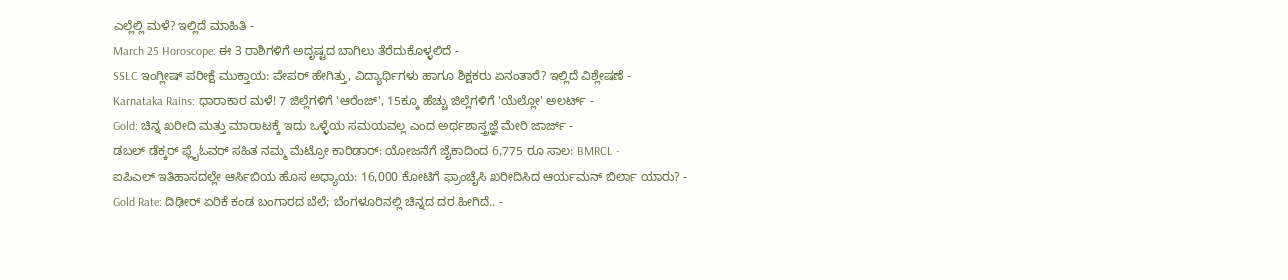ಎಲ್ಲೆಲ್ಲಿ ಮಳೆ? ಇಲ್ಲಿದೆ ಮಾಹಿತಿ -
March 25 Horoscope: ಈ 3 ರಾಶಿಗಳಿಗೆ ಅದೃಷ್ಟದ ಬಾಗಿಲು ತೆರೆದುಕೊಳ್ಳಲಿದೆ -
SSLC ಇಂಗ್ಲೀಷ್ ಪರೀಕ್ಷೆ ಮುಕ್ತಾಯ: ಪೇಪರ್ ಹೇಗಿತ್ತು, ವಿದ್ಯಾರ್ಥಿಗಳು ಹಾಗೂ ಶಿಕ್ಷಕರು ಏನಂತಾರೆ? ಇಲ್ಲಿದೆ ವಿಶ್ಲೇಷಣೆ -
Karnataka Rains: ಧಾರಾಕಾರ ಮಳೆ! 7 ಜಿಲ್ಲೆಗಳಿಗೆ 'ಆರೆಂಜ್', 15ಕ್ಕೂ ಹೆಚ್ಚು ಜಿಲ್ಲೆಗಳಿಗೆ 'ಯೆಲ್ಲೋ' ಅಲರ್ಟ್ -
Gold: ಚಿನ್ನ ಖರೀದಿ ಮತ್ತು ಮಾರಾಟಕ್ಕೆ ಇದು ಒಳ್ಳೆಯ ಸಮಯವಲ್ಲ ಎಂದ ಅರ್ಥಶಾಸ್ತ್ರಜ್ಞೆ ಮೇರಿ ಜಾರ್ಜ್ -
ಡಬಲ್ ಡೆಕ್ಕರ್ ಫ್ಲೈಓವರ್ ಸಹಿತ ನಮ್ಮ ಮೆಟ್ರೋ ಕಾರಿಡಾರ್: ಯೋಜನೆಗೆ ಜೈಕಾದಿಂದ 6,775 ರೂ ಸಾಲ: BMRCL -
ಐಪಿಎಲ್ ಇತಿಹಾಸದಲ್ಲೇ ಆರ್ಸಿಬಿಯ ಹೊಸ ಅಧ್ಯಾಯ: 16,000 ಕೋಟಿಗೆ ಫ್ರಾಂಚೈಸಿ ಖರೀದಿಸಿದ ಆರ್ಯಮನ್ ಬಿರ್ಲಾ ಯಾರು? -
Gold Rate: ದಿಢೀರ್ ಏರಿಕೆ ಕಂಡ ಬಂಗಾರದ ಬೆಲೆ; ಬೆಂಗಳೂರಿನಲ್ಲಿ ಚಿನ್ನದ ದರ ಹೀಗಿದೆ.. -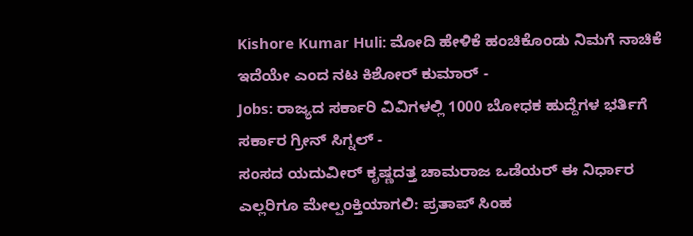Kishore Kumar Huli: ಮೋದಿ ಹೇಳಿಕೆ ಹಂಚಿಕೊಂಡು ನಿಮಗೆ ನಾಚಿಕೆ ಇದೆಯೇ ಎಂದ ನಟ ಕಿಶೋರ್ ಕುಮಾರ್ -
Jobs: ರಾಜ್ಯದ ಸರ್ಕಾರಿ ವಿವಿಗಳಲ್ಲಿ 1000 ಬೋಧಕ ಹುದ್ದೆಗಳ ಭರ್ತಿಗೆ ಸರ್ಕಾರ ಗ್ರೀನ್ ಸಿಗ್ನಲ್ -
ಸಂಸದ ಯದುವೀರ್ ಕೃಷ್ಣದತ್ತ ಚಾಮರಾಜ ಒಡೆಯರ್ ಈ ನಿರ್ಧಾರ ಎಲ್ಲರಿಗೂ ಮೇಲ್ಪಂಕ್ತಿಯಾಗಲಿ: ಪ್ರತಾಪ್ ಸಿಂಹ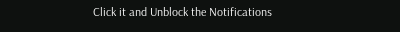Click it and Unblock the Notifications